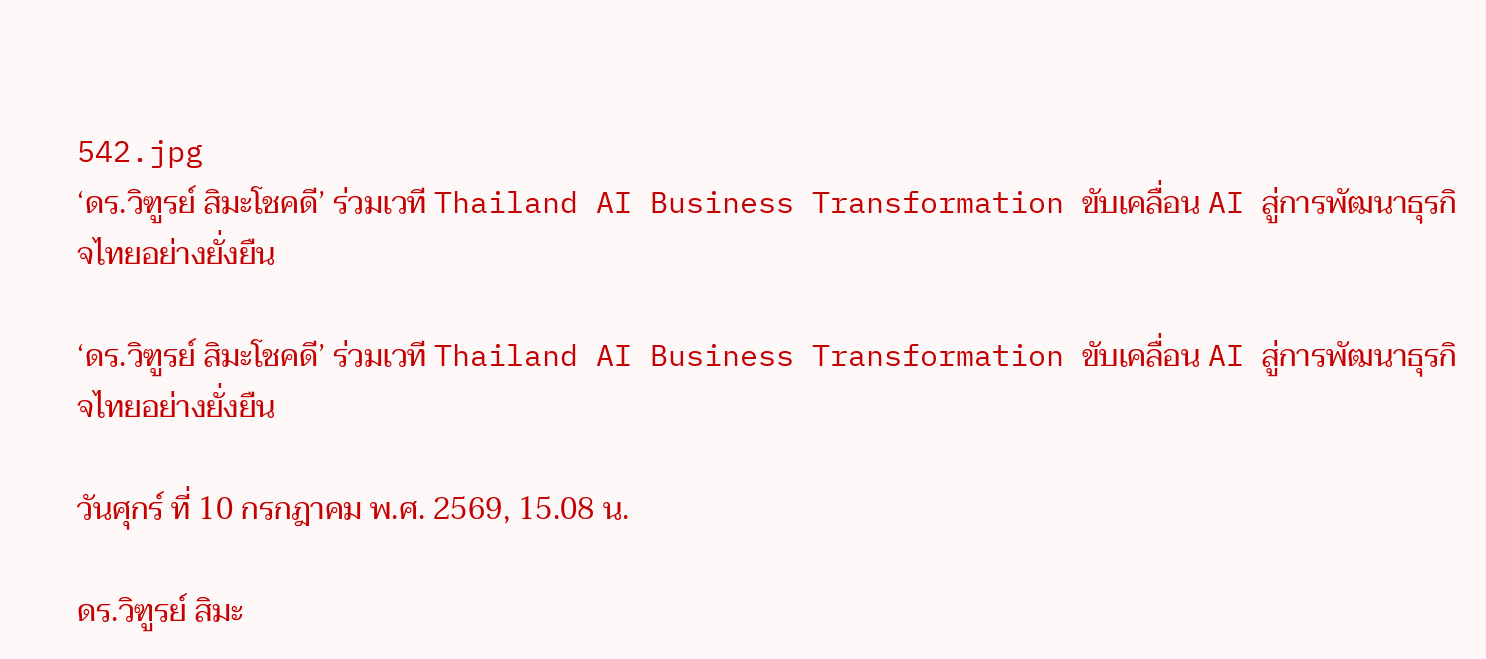542.jpg
‘ดร.วิฑูรย์ สิมะโชคดี’ ร่วมเวที Thailand AI Business Transformation ขับเคลื่อน AI สู่การพัฒนาธุรกิจไทยอย่างยั่งยืน

‘ดร.วิฑูรย์ สิมะโชคดี’ ร่วมเวที Thailand AI Business Transformation ขับเคลื่อน AI สู่การพัฒนาธุรกิจไทยอย่างยั่งยืน

วันศุกร์ ที่ 10 กรกฎาคม พ.ศ. 2569, 15.08 น.

ดร.วิฑูรย์ สิมะ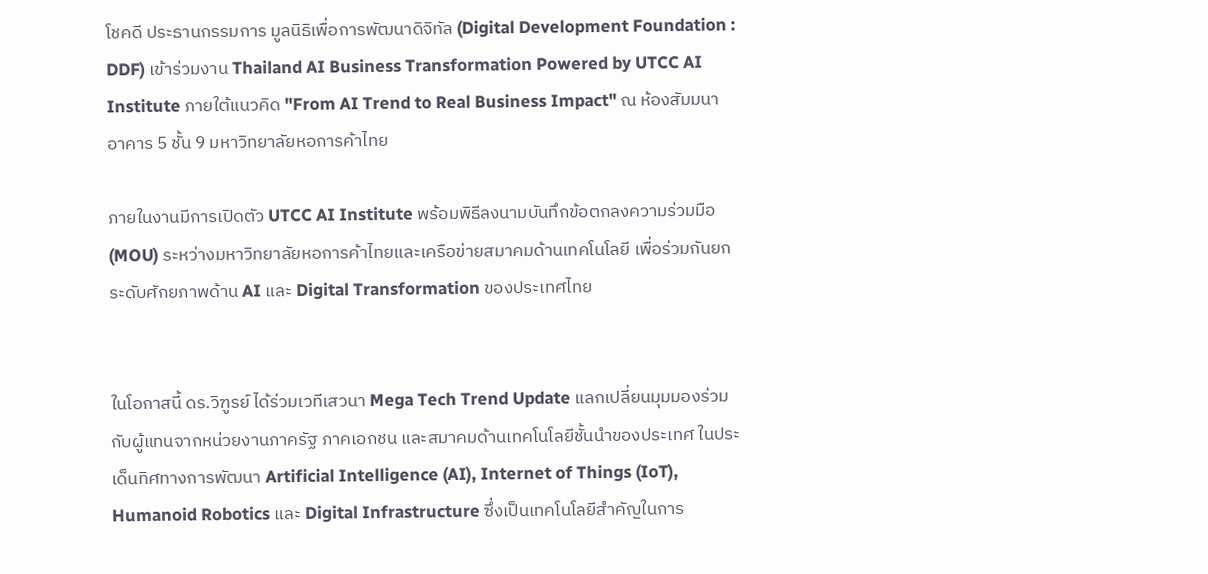โชคดี ประธานกรรมการ มูลนิธิเพื่อการพัฒนาดิจิทัล (Digital Development Foundation : DDF) เข้าร่วมงาน Thailand AI Business Transformation Powered by UTCC AI Institute ภายใต้แนวคิด "From AI Trend to Real Business Impact" ณ ห้องสัมมนา อาคาร 5 ชั้น 9 มหาวิทยาลัยหอการค้าไทย

ภายในงานมีการเปิดตัว UTCC AI Institute พร้อมพิธีลงนามบันทึกข้อตกลงความร่วมมือ (MOU) ระหว่างมหาวิทยาลัยหอการค้าไทยและเครือข่ายสมาคมด้านเทคโนโลยี เพื่อร่วมกันยกระดับศักยภาพด้าน AI และ Digital Transformation ของประเทศไทย


ในโอกาสนี้ ดร.วิฑูรย์ ได้ร่วมเวทีเสวนา Mega Tech Trend Update แลกเปลี่ยนมุมมองร่วมกับผู้แทนจากหน่วยงานภาครัฐ ภาคเอกชน และสมาคมด้านเทคโนโลยีชั้นนำของประเทศ ในประเด็นทิศทางการพัฒนา Artificial Intelligence (AI), Internet of Things (IoT), Humanoid Robotics และ Digital Infrastructure ซึ่งเป็นเทคโนโลยีสำคัญในการ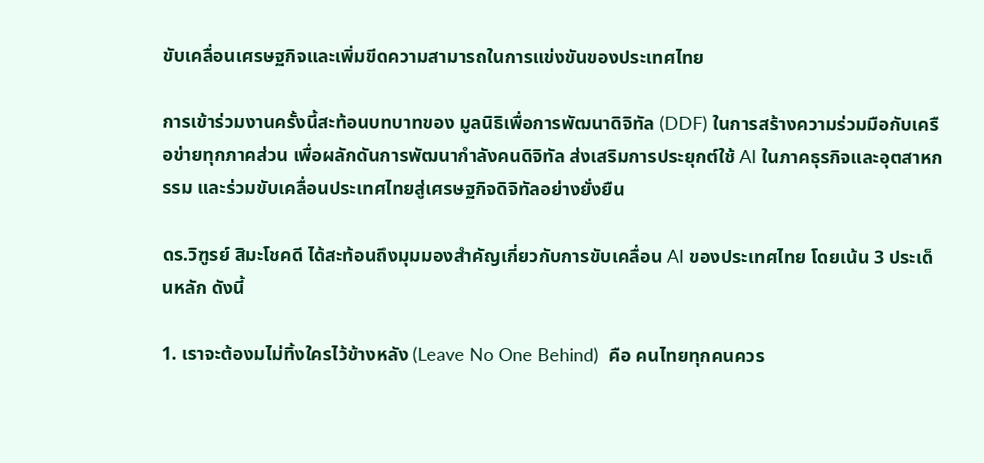ขับเคลื่อนเศรษฐกิจและเพิ่มขีดความสามารถในการแข่งขันของประเทศไทย

การเข้าร่วมงานครั้งนี้สะท้อนบทบาทของ มูลนิธิเพื่อการพัฒนาดิจิทัล (DDF) ในการสร้างความร่วมมือกับเครือข่ายทุกภาคส่วน เพื่อผลักดันการพัฒนากำลังคนดิจิทัล ส่งเสริมการประยุกต์ใช้ AI ในภาคธุรกิจและอุตสาหกรรม และร่วมขับเคลื่อนประเทศไทยสู่เศรษฐกิจดิจิทัลอย่างยั่งยืน

ดร.วิฑูรย์ สิมะโชคดี ได้สะท้อนถึงมุมมองสำคัญเกี่ยวกับการขับเคลื่อน AI ของประเทศไทย โดยเน้น 3 ประเด็นหลัก ดังนี้

1. เราจะต้องมไม่ทิ้งใครไว้ข้างหลัง (Leave No One Behind)  คือ คนไทยทุกคนควร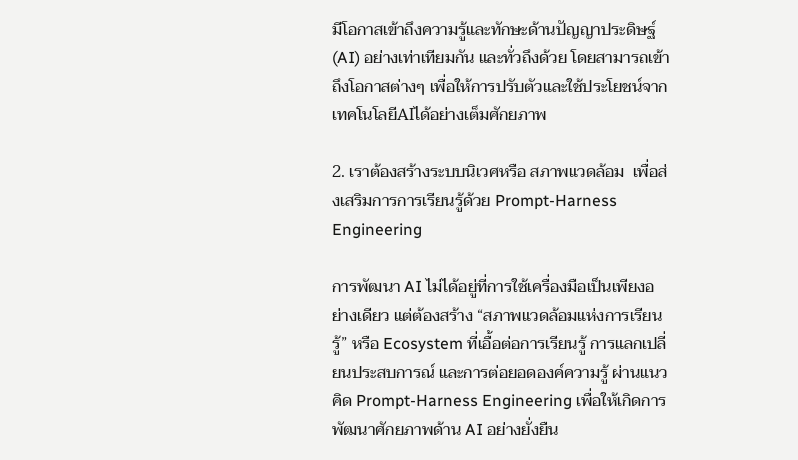มีโอกาสเข้าถึงความรู้และทักษะด้านปัญญาประดิษฐ์ (AI) อย่างเท่าเทียมกัน และทั่วถึงด้วย โดยสามารถเข้าถึงโอกาสต่างๆ เพื่อให้การปรับตัวและใช้ประโยชน์จากเทคโนโลยีAIได้อย่างเต็มศักยภาพ

2. เราต้องสร้างระบบนิเวศหรือ สภาพแวดล้อม  เพื่อส่งเสริมการการเรียนรู้ด้วย Prompt-Harness Engineering

การพัฒนา AI ไม่ได้อยู่ที่การใช้เครื่องมือเป็นเพียงอย่างเดียว แต่ต้องสร้าง “สภาพแวดล้อมแห่งการเรียนรู้” หรือ Ecosystem ที่เอื้อต่อการเรียนรู้ การแลกเปลี่ยนประสบการณ์ และการต่อยอดองค์ความรู้ ผ่านแนวคิด Prompt-Harness Engineering เพื่อให้เกิดการพัฒนาศักยภาพด้าน AI อย่างยั่งยืน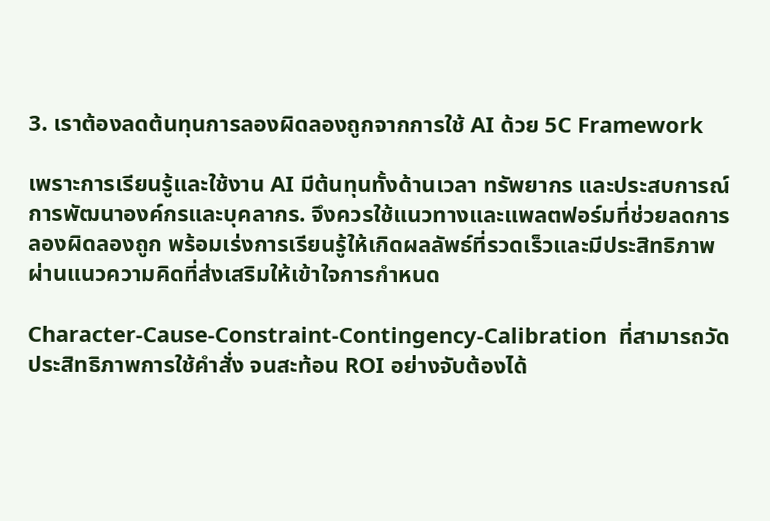3. เราต้องลดต้นทุนการลองผิดลองถูกจากการใช้ AI ด้วย 5C Framework

เพราะการเรียนรู้และใช้งาน AI มีต้นทุนทั้งด้านเวลา ทรัพยากร และประสบการณ์ การพัฒนาองค์กรและบุคลากร. จึงควรใช้แนวทางและแพลตฟอร์มที่ช่วยลดการลองผิดลองถูก พร้อมเร่งการเรียนรู้ให้เกิดผลลัพธ์ที่รวดเร็วและมีประสิทธิภาพ ผ่านแนวความคิดที่ส่งเสริมให้เข้าใจการกำหนด

Character-Cause-Constraint-Contingency-Calibration  ที่สามารถวัดประสิทธิภาพการใช้คำสั่ง จนสะท้อน ROI อย่างจับต้องได้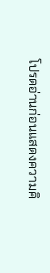โปรดอ่านก่อนแสดงความคิ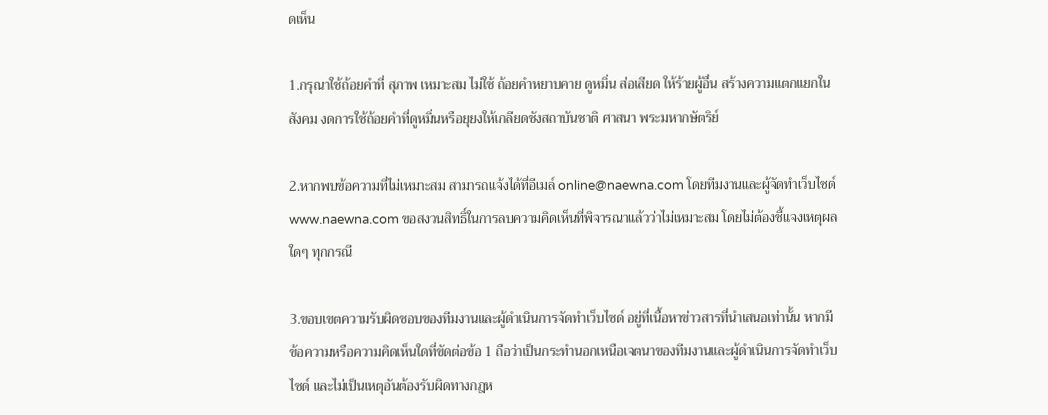ดเห็น

1.กรุณาใช้ถ้อยคำที่ สุภาพ เหมาะสม ไม่ใช้ ถ้อยคำหยาบคาย ดูหมิ่น ส่อเสียด ให้ร้ายผู้อื่น สร้างความแตกแยกในสังคม งดการใช้ถ้อยคำที่ดูหมิ่นหรือยุยงให้เกลียดชังสถาบันชาติ ศาสนา พระมหากษัตริย์

2.หากพบข้อความที่ไม่เหมาะสม สามารถแจ้งได้ที่อีเมล์ online@naewna.com โดยทีมงานและผู้จัดทำเว็บไซด์ www.naewna.com ขอสงวนสิทธิ์ในการลบความคิดเห็นที่พิจารณาแล้วว่าไม่เหมาะสม โดยไม่ต้องชี้แจงเหตุผลใดๆ ทุกกรณี

3.ขอบเขตความรับผิดชอบของทีมงานและผู้ดำเนินการจัดทำเว็บไซด์ อยู่ที่เนื้อหาข่าวสารที่นำเสนอเท่านั้น หากมีข้อความหรือความคิดเห็นใดที่ขัดต่อข้อ 1 ถือว่าเป็นกระทำนอกเหนือเจตนาของทีมงานและผู้ดำเนินการจัดทำเว็บไซด์ และไม่เป็นเหตุอันต้องรับผิดทางกฎห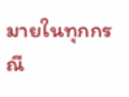มายในทุกกรณี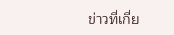ข่าวที่เกี่ย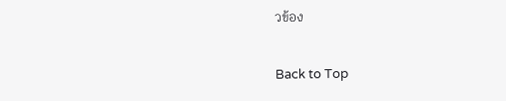วข้อง

Back to Top